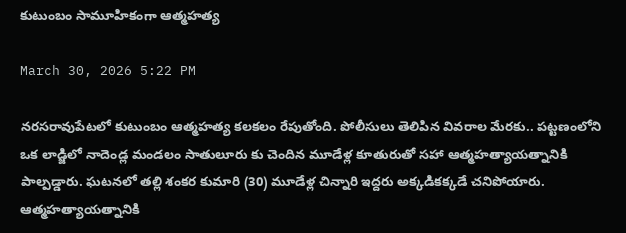కుటుంబం సామూహికంగా ఆత్మహత్య

March 30, 2026 5:22 PM

నరసరావుపేటలో కుటుంబం ఆత్మహత్య కలకలం రేపుతోంది. పోలీసులు తెలిపిన వివరాల మేరకు.. పట్టణంలోని ఒక లాడ్జిలో నాదెండ్ల మండలం సాతులూరు కు చెందిన మూడేళ్ల కూతురుతో సహా ఆత్మహత్యాయత్నానికి పాల్పడ్డారు. ఘటనలో తల్లి శంకర కుమారి (30) మూడేళ్ల చిన్నారి ఇద్దరు అక్కడికక్కడే చనిపోయారు. ఆత్మహత్యాయత్నానికి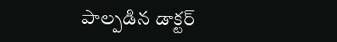పాల్పడిన డాక్టర్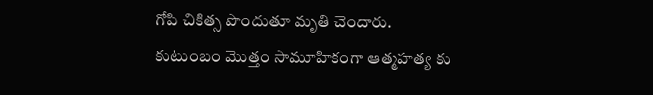గోపి చికిత్స పొందుతూ మృతి చెందారు. కుటుంబం మొత్తం సామూహికంగా ఆత్మహత్య కు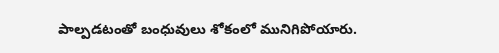పాల్పడటంతో బంధువులు శోకంలో మునిగిపోయారు.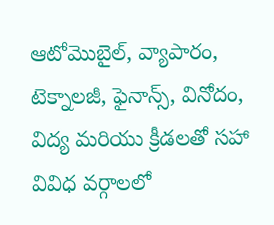ఆటోమొబైల్, వ్యాపారం, టెక్నాలజీ, ఫైనాన్స్, వినోదం, విద్య మరియు క్రీడలతో సహా వివిధ వర్గాలలో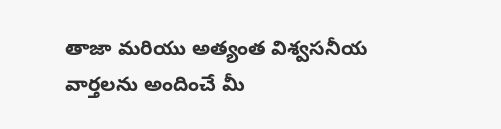తాజా మరియు అత్యంత విశ్వసనీయ వార్తలను అందించే మీ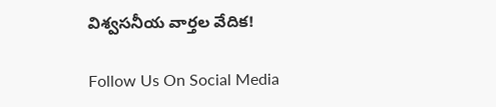విశ్వసనీయ వార్తల వేదిక!

Follow Us On Social Media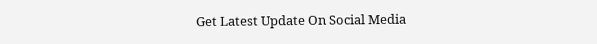Get Latest Update On Social Media